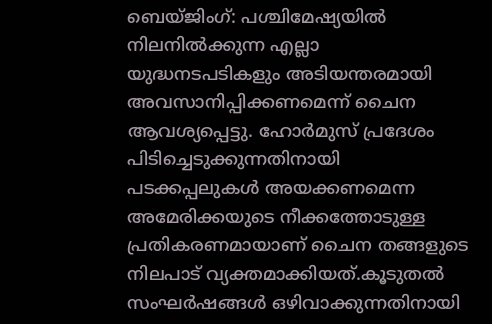ബെയ്ജിംഗ്: പശ്ചിമേഷ്യയിൽ നിലനിൽക്കുന്ന എല്ലാ യുദ്ധനടപടികളും അടിയന്തരമായി അവസാനിപ്പിക്കണമെന്ന് ചൈന ആവശ്യപ്പെട്ടു. ഹോർമുസ് പ്രദേശം പിടിച്ചെടുക്കുന്നതിനായി പടക്കപ്പലുകൾ അയക്കണമെന്ന അമേരിക്കയുടെ നീക്കത്തോടുള്ള പ്രതികരണമായാണ് ചൈന തങ്ങളുടെ നിലപാട് വ്യക്തമാക്കിയത്.കൂടുതൽ സംഘർഷങ്ങൾ ഒഴിവാക്കുന്നതിനായി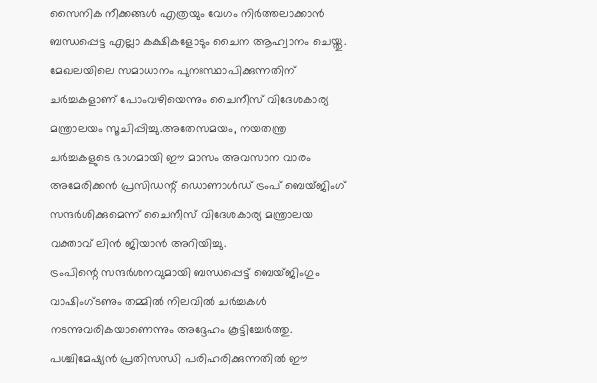സൈനിക നീക്കങ്ങൾ എത്രയും വേഗം നിർത്തലാക്കാൻ ബന്ധപ്പെട്ട എല്ലാ കക്ഷികളോടും ചൈന ആഹ്വാനം ചെയ്തു.
മേഖലയിലെ സമാധാനം പുനഃസ്ഥാപിക്കുന്നതിന് ചർച്ചകളാണ് പോംവഴിയെന്നും ചൈനീസ് വിദേശകാര്യ മന്ത്രാലയം സൂചിപ്പിച്ചു.അതേസമയം, നയതന്ത്ര ചർച്ചകളുടെ ഭാഗമായി ഈ മാസം അവസാന വാരം അമേരിക്കൻ പ്രസിഡന്റ് ഡൊണാൾഡ് ട്രംപ് ബെയ്ജിംഗ് സന്ദർശിക്കുമെന്ന് ചൈനീസ് വിദേശകാര്യ മന്ത്രാലയ വക്താവ് ലിൻ ജിയാൻ അറിയിച്ചു.
ട്രംപിന്റെ സന്ദർശനവുമായി ബന്ധപ്പെട്ട് ബെയ്ജിംഗും വാഷിംഗ്ടണും തമ്മിൽ നിലവിൽ ചർച്ചകൾ നടന്നുവരികയാണെന്നും അദ്ദേഹം കൂട്ടിച്ചേർത്തു. പശ്ചിമേഷ്യൻ പ്രതിസന്ധി പരിഹരിക്കുന്നതിൽ ഈ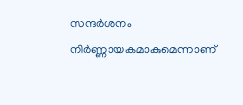സന്ദർശനം നിർണ്ണായകമാകുമെന്നാണ്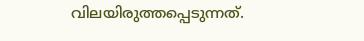വിലയിരുത്തപ്പെടുന്നത്.